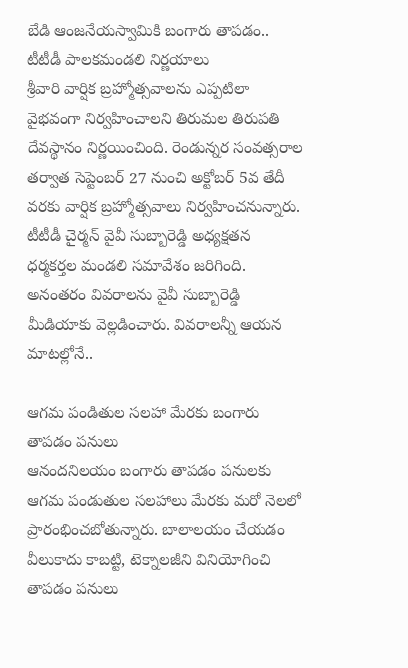బేడి ఆంజనేయస్వామికి బంగారు తాపడం.. టీటీడీ పాలకమండలి నిర్ణయాలు
శ్రీవారి వార్షిక బ్రహ్మోత్సవాలను ఎప్పటిలా వైభవంగా నిర్వహించాలని తిరుమల తిరుపతి దేవస్థానం నిర్ణయించింది. రెండున్నర సంవత్సరాల తర్వాత సెప్టెంబర్ 27 నుంచి అక్టోబర్ 5వ తేదీ వరకు వార్షిక బ్రహ్మోత్సవాలు నిర్వహించనున్నారు. టీటీడీ చైర్మన్ వైవీ సుబ్బారెడ్డి అధ్యక్షతన ధర్మకర్తల మండలి సమావేశం జరిగింది. అనంతరం వివరాలను వైవీ సుబ్బారెడ్డి మీడియాకు వెల్లడించారు. వివరాలన్నీ ఆయన మాటల్లోనే..

ఆగమ పండితుల సలహా మేరకు బంగారు తాపడం పనులు
ఆనందనిలయం బంగారు తాపడం పనులకు ఆగమ పండుతుల సలహాలు మేరకు మరో నెలలో ప్రారంభించబోతున్నారు. బాలాలయం చేయడం వీలుకాదు కాబట్టి, టెక్నాలజీని వినియోగించి తాపడం పనులు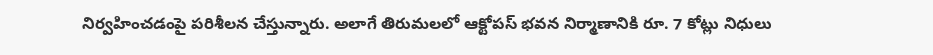నిర్వహించడంపై పరిశీలన చేస్తున్నారు. అలాగే తిరుమలలో ఆక్టోపస్ భవన నిర్మాణానికి రూ. 7 కోట్లు నిధులు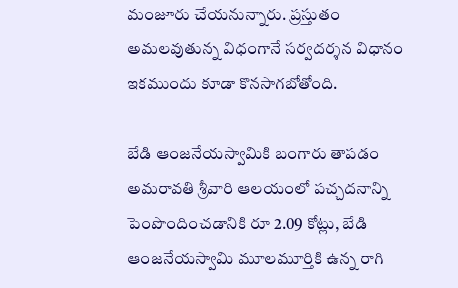మంజూరు చేయనున్నారు. ప్రస్తుతం అమలవుతున్న విధంగానే సర్వదర్శన విధానం ఇకముందు కూడా కొనసాగబోతోంది.

బేడి ఆంజనేయస్వామికి బంగారు తాపడం
అమరావతి శ్రీవారి ఆలయంలో పచ్చదనాన్ని పెంపొందించడానికి రూ 2.09 కోట్లు, బేడి ఆంజనేయస్వామి మూలమూర్తికి ఉన్న రాగి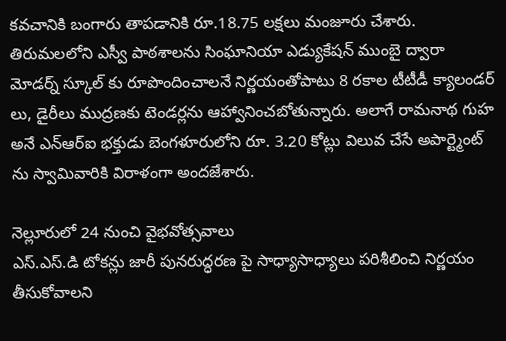కవచానికి బంగారు తాపడానికి రూ.18.75 లక్షలు మంజూరు చేశారు. తిరుమలలోని ఎస్వీ పాఠశాలను సింఘానియా ఎడ్యుకేషన్ ముంబై ద్వారా మోడర్న్ స్కూల్ కు రూపొందించాలనే నిర్ణయంతోపాటు 8 రకాల టీటీడీ క్యాలండర్ లు, డైరీలు ముద్రణకు టెండర్లను ఆహ్వానించబోతున్నారు. అలాగే రామనాథ గుహ అనే ఎన్ఆర్ఐ భక్తుడు బెంగళూరులోని రూ. 3.20 కోట్లు విలువ చేసే అపార్ట్మెంట్ ను స్వామివారికి విరాళంగా అందజేశారు.

నెల్లూరులో 24 నుంచి వైభవోత్సవాలు
ఎస్.ఎస్.డి టోకన్లు జారీ పునరుద్ధరణ పై సాధ్యాసాధ్యాలు పరిశీలించి నిర్ణయం తీసుకోవాలని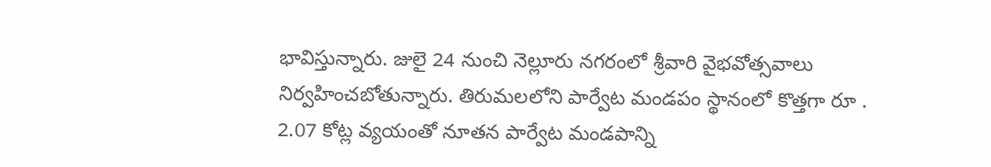భావిస్తున్నారు. జులై 24 నుంచి నెల్లూరు నగరంలో శ్రీవారి వైభవోత్సవాలు నిర్వహించబోతున్నారు. తిరుమలలోని పార్వేట మండపం స్థానంలో కొత్తగా రూ . 2.07 కోట్ల వ్యయంతో నూతన పార్వేట మండపాన్ని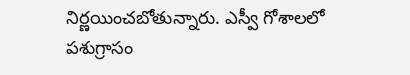నిర్ణయించబోతున్నారు. ఎస్వీ గోశాలలో పశుగ్రాసం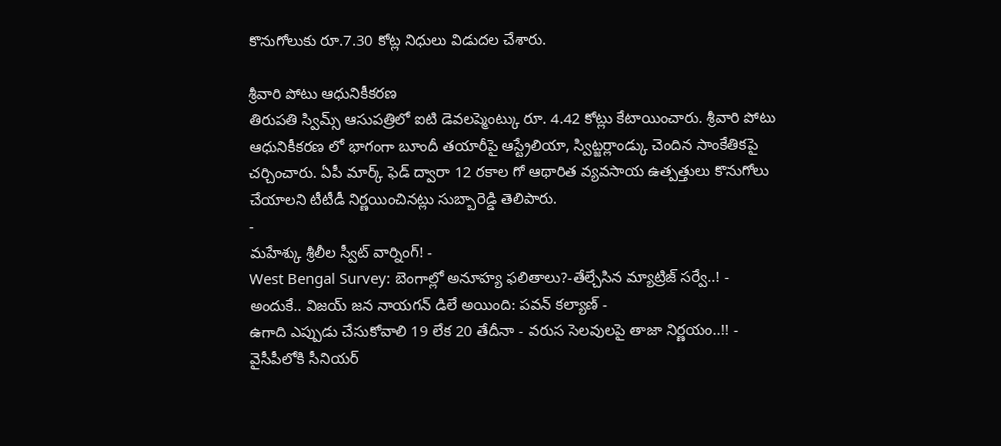కొనుగోలుకు రూ.7.30 కోట్ల నిధులు విడుదల చేశారు.

శ్రీవారి పోటు ఆధునికీకరణ
తిరుపతి స్విమ్స్ ఆసుపత్రిలో ఐటి డెవలప్మెంట్కు రూ. 4.42 కోట్లు కేటాయించారు. శ్రీవారి పోటు ఆధునికీకరణ లో భాగంగా బూందీ తయారీపై ఆస్ట్రేలియా, స్విట్జర్లాండ్కు చెందిన సాంకేతికపై చర్చించారు. ఏపీ మార్క్ ఫెడ్ ద్వారా 12 రకాల గో ఆథారిత వ్యవసాయ ఉత్పత్తులు కొనుగోలు చేయాలని టీటీడీ నిర్ణయించినట్లు సుబ్బారెడ్డి తెలిపారు.
-
మహేశ్కు శ్రీలీల స్వీట్ వార్నింగ్! -
West Bengal Survey: బెంగాల్లో అనూహ్య ఫలితాలు?-తేల్చేసిన మ్యాట్రిజ్ సర్వే..! -
అందుకే.. విజయ్ జన నాయగన్ డిలే అయింది: పవన్ కల్యాణ్ -
ఉగాది ఎప్పుడు చేసుకోవాలి 19 లేక 20 తేదీనా - వరుస సెలవులపై తాజా నిర్ణయం..!! -
వైసీపీలోకి సీనియర్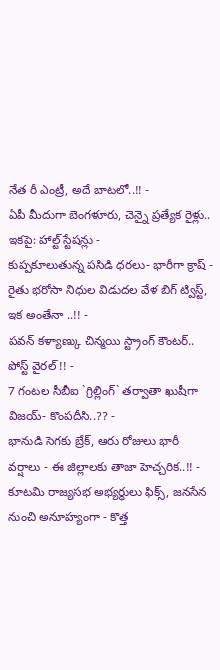నేత రీ ఎంట్రీ, అదే బాటలో..!! -
ఏపీ మీదుగా బెంగళూరు, చెన్నై ప్రత్యేక రైళ్లు.. ఇకపై: హాల్ట్ స్టేషన్లు -
కుప్పకూలుతున్న పసిడి ధరలు- భారీగా క్రాష్ -
రైతు భరోసా నిధుల విడుదల వేళ బిగ్ ట్విస్ట్, ఇక అంతేనా ..!! -
పవన్ కళ్యాణ్కు చిన్మయి స్ట్రాంగ్ కౌంటర్.. పోస్ట్ వైరల్ !! -
7 గంటల సీబీఐ `గ్రిల్లింగ్` తర్వాతా ఖుషీగా విజయ్- కొంపదీసి..?? -
భానుడి సెగకు బ్రేక్, ఆరు రోజులు భారీ వర్షాలు - ఈ జిల్లాలకు తాజా హెచ్చరిక..!! -
కూటమి రాజ్యసభ అభ్యర్ధులు ఫిక్స్, జనసేన నుంచి అనూహ్యంగా - కొత్త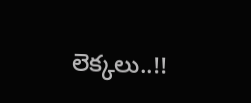లెక్కలు..!!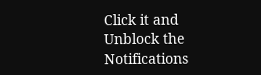Click it and Unblock the Notifications